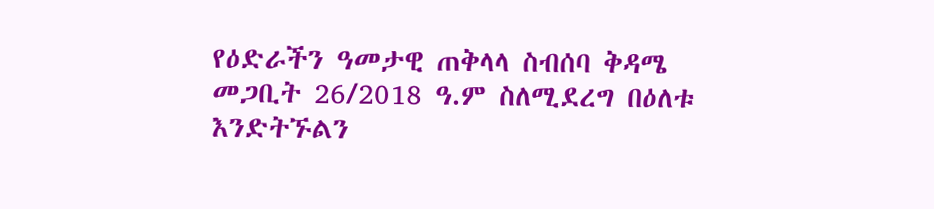የዕድራችን ዓመታዊ ጠቅላላ ስብሰባ ቅዳሜ መጋቢት 26/2018 ዓ.ም ስለሚደረግ በዕለቱ እንድትኙልን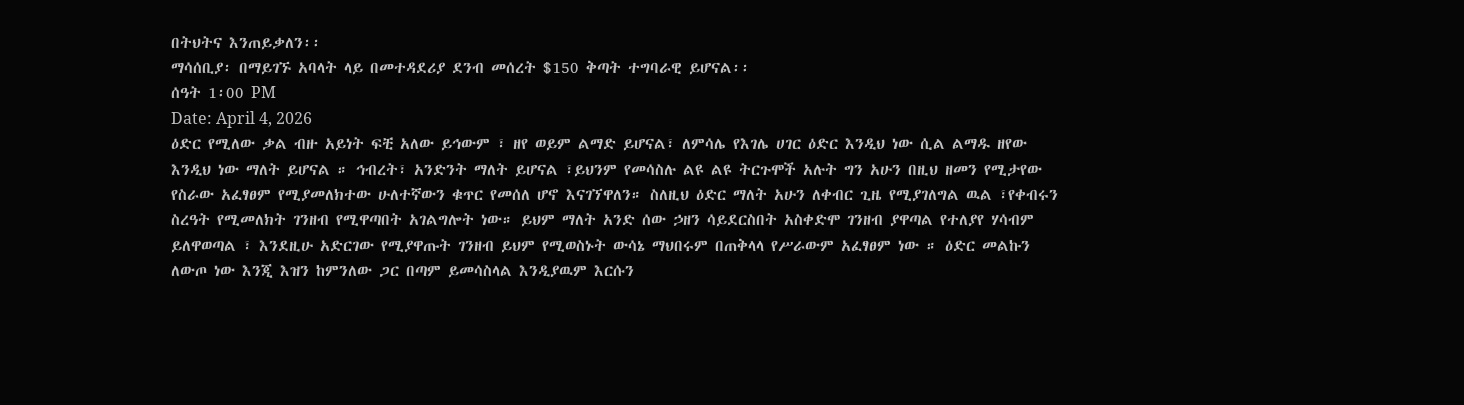በትህትና እንጠይቃለን፡፡
ማሳሰቢያ፡ በማይገኙ አባላት ላይ በመተዳደሪያ ደንብ መሰረት $150 ቅጣት ተግባራዊ ይሆናል፡፡
ሰዓት 1፡00 PM
Date: April 4, 2026
ዕድር የሚለው ቃል ብዙ አይነት ፍቺ አለው ይኅውም ፣ ዘየ ወይም ልማድ ይሆናል፣ ለምሳሌ የእገሌ ሀገር ዕድር እንዲህ ነው ሲል ልማዱ ዘየው እንዲህ ነው ማለት ይሆናል ። ኅብረት፣ አንድንት ማለት ይሆናል ፣ይህንም የመሳስሉ ልዩ ልዩ ትርጉሞች አሉት ግን አሁን በዚህ ዘመን የሚታየው የስራው አፈፃፀም የሚያመለክተው ሁለተኛውን ቁጥር የመሰለ ሆኖ እናገኘዋለን። ስለዚህ ዕድር ማለት አሁን ለቀብር ጊዜ የሚያገለግል ዉል ፣የቀብሩን ስረዓት የሚመለክት ገንዘብ የሚዋጣበት አገልግሎት ነው። ይህም ማለት አንድ ሰው ኃዘን ሳይደርስበት አስቀድሞ ገንዘብ ያዋጣል የተለያየ ሃሳብም ይለዋወጣል ፣ እንደዚሁ አድርገው የሚያዋጡት ገንዘብ ይህም የሚወስኑት ውሳኔ ማህበሩም በጠቅላላ የሥራውም አፈፃፀም ነው ። ዕድር መልኩን ለውጦ ነው እንጂ እዝን ከምንለው ጋር በጣም ይመሳስላል እንዲያዉም እርሱን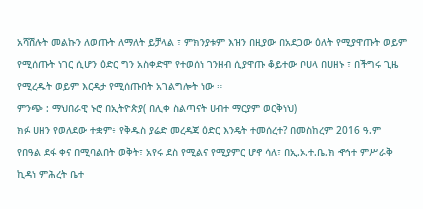አሻሽሉት መልኩን ለወጡት ለማለት ይቻላል ፣ ምክንያቱም እዝን በዚያው በአደጋው ዕለት የሚያዋጡት ወይም የሚሰጡት ነገር ሲሆን ዕድር ግን አስቀድሞ የተወሰነ ገንዘብ ሲያዋጡ ቆይተው ቦሀላ በሀዘኑ ፣ በችግሩ ጊዜ የሚረዱት ወይም እርዳታ የሚሰጡበት አገልግሎት ነው ።
ምንጭ : ማህበራዊ ኑሮ በኢትዮጵያ( በሊቀ ስልጣናት ሀብተ ማርያም ወርቅነህ)
ክፉ ሀዘን የወለደው ተቋም፥ የቅዱስ ያሬድ መረዳጃ ዕድር እንዴት ተመሰረተ? በመስከረም 2016 ዓ.ም የበዓል ደፋ ቀና በሚባልበት ወቅት፣ አየሩ ደስ የሚልና የሚያምር ሆኖ ሳለ፣ በኢ.ኦ.ተ.ቤ.ክ ኆኅተ ምሥራቅ ኪዳነ ምሕረት ቤተ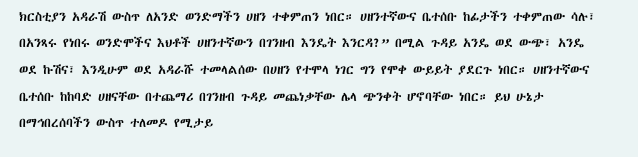ክርስቲያን አዳራሽ ውስጥ ለአንድ ወንድማችን ሀዘን ተቀምጠን ነበር። ሀዘንተኛውና ቤተሰቡ ከፊታችን ተቀምጠው ሳሉ፣ በአንጻሩ የነበሩ ወንድሞችና እህቶች ሀዘንተኛውን በገንዘብ እንዴት እንርዳ?” በሚል ጉዳይ አንዴ ወደ ውጭ፣ አንዴ ወደ ኩሽና፣ እንዲሁም ወደ አዳራሹ ተመላልሰው በሀዘን የተሞላ ነገር ግን የሞቀ ውይይት ያደርጉ ነበር። ሀዘንተኛውና ቤተሰቡ ከከባድ ሀዘናቸው በተጨማሪ በገንዘብ ጉዳይ መጨነቃቸው ሌላ ጭንቀት ሆኖባቸው ነበር። ይህ ሁኔታ በማኅበረሰባችን ውስጥ ተለመዶ የሚታይ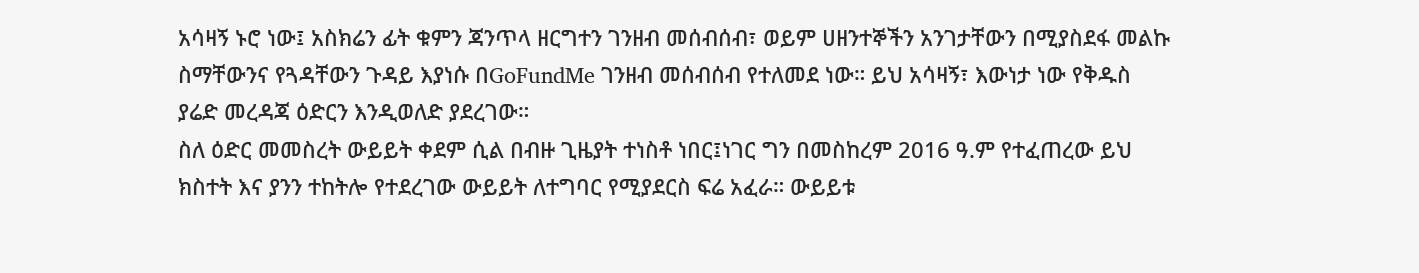አሳዛኝ ኑሮ ነው፤ አስክሬን ፊት ቁምን ጃንጥላ ዘርግተን ገንዘብ መሰብሰብ፣ ወይም ሀዘንተኞችን አንገታቸውን በሚያስደፋ መልኩ ስማቸውንና የጓዳቸውን ጉዳይ እያነሱ በGoFundMe ገንዘብ መሰብሰብ የተለመደ ነው። ይህ አሳዛኝ፣ እውነታ ነው የቅዱስ ያሬድ መረዳጃ ዕድርን እንዲወለድ ያደረገው።
ስለ ዕድር መመስረት ውይይት ቀደም ሲል በብዙ ጊዜያት ተነስቶ ነበር፤ነገር ግን በመስከረም 2016 ዓ.ም የተፈጠረው ይህ ክስተት እና ያንን ተከትሎ የተደረገው ውይይት ለተግባር የሚያደርስ ፍሬ አፈራ። ውይይቱ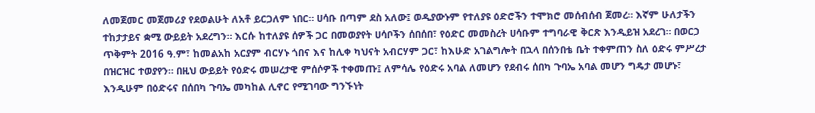ለመጀመር መጀመሪያ የደወልሁት ለአቶ ይርጋለም ነበር። ሀሳቡ በጣም ደስ አለው፤ ወዲያውኑም የተለያዩ ዕድሮችን ተሞክሮ መሰብሰብ ጀመረ። እኛም ሁለታችን ተከታታይና ቋሚ ውይይት አደረግን። እርሱ ከተለያዩ ሰዎች ጋር በመወያየት ሀሳቦችን ሰበሰበ፣ የዕድር መመስረት ሀሳቡም ተግባራዊ ቅርጽ እንዲይዝ አደረገ። በወርኃ ጥቅምት 2016 ዓ.ም፣ ከመልአከ አርያም ብርሃኑ ጎበና እና ከሊቀ ካህናት አብርሃም ጋር፣ ከእሁድ አገልግሎት በኋላ በሰንበቴ ቤት ተቀምጠን ስለ ዕድሩ ምሥረታ በዝርዝር ተወያየን። በዚህ ውይይት የዕድሩ መሠረታዊ ምሰሶዎች ተቀመጡ፤ ለምሳሌ የዕድሩ አባል ለመሆን የደብሩ ሰበካ ጉባኤ አባል መሆን ግዴታ መሆኑ፣ እንዲሁም በዕድሩና በሰበካ ጉባኤ መካከል ሊኖር የሚገባው ግንኙነት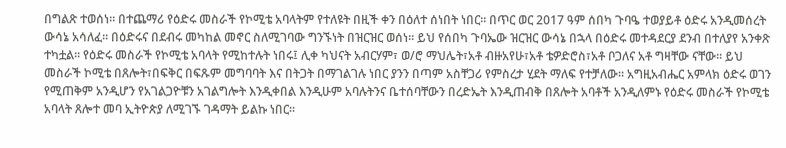በግልጽ ተወሰነ። በተጨማሪ የዕድሩ መስራች የኮሚቴ አባላትም የተለዩት በዚች ቀን በዕለተ ሰነበት ነበር። በጥር ወር 2017 ዓም ሰበካ ጉባዔ ተወያይቶ ዕድሩ አንዲመሰረት ውሳኔ አሳለፈ። በዕድሩና በደብሩ መካከል መኖር ስለሚገባው ግንኙነት በዝርዝር ወሰነ። ይህ የሰበካ ጉባኤው ዝርዝር ውሳኔ በኋላ በዕድሩ መተዳደርያ ደንብ በተለያየ አንቀጽ ተካቷል። የዕድሩ መስራች የኮሚቴ አባላት የሚከተሉት ነበሩ፤ ሊቀ ካህናት አብርሃም፣ ወ/ሮ ማህሌት፣አቶ ብዙአየሁ፣አቶ ቴዎድሮስ፣አቶ ቦጋለና አቶ ግዛቸው ናቸው። ይህ መስራች ኮሚቴ በጸሎት፣በፍቅር በፍጹም መግባባት እና በትጋት በማገልገሉ ነበር ያንን በጣም አስቸጋሪ የምስረታ ሂደት ማለፍ የተቻለው። አግዚአብሔር አምላክ ዕድሩ ወገን የሚጠቅም አንዲሆን የአገልጋዮቹን አገልግሎት እንዲቀበል እንዲሁም አባሉትንና ቤተሰባቸውን በረድኤት እንዲጠብቅ በጸሎት አባቶች አንዲለምኑ የዕድሩ መስራች የኮሚቴ አባላት ጸሎተ መባ ኢትዮጵያ ለሚገኙ ገዳማት ይልኩ ነበር።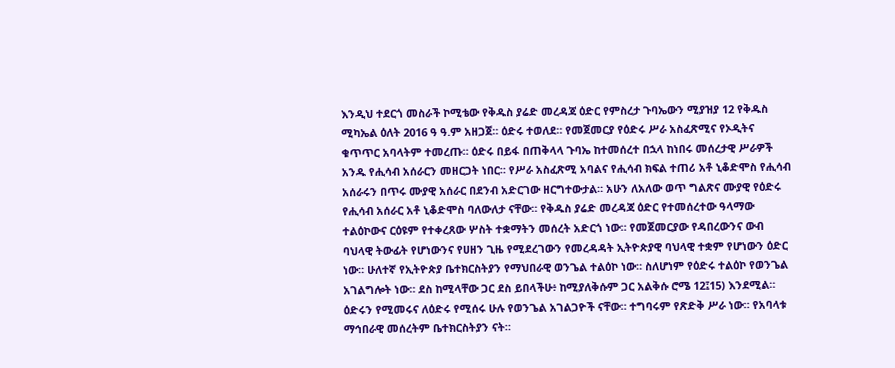እንዲህ ተደርጎ መስራች ኮሚቴው የቅዱስ ያሬድ መረዳጃ ዕድር የምስረታ ጉባኤውን ሚያዝያ 12 የቅዱስ ሚካኤል ዕለት 2016 ዓ ዓ.ም አዘጋጀ። ዕድሩ ተወለደ። የመጀመርያ የዕድሩ ሥራ አስፈጽሚና የኦዲትና ቁጥጥር አባላትም ተመረጡ። ዕድሩ በይፋ በጠቅላላ ጉባኤ ከተመሰረተ በኋላ ከነበሩ መሰረታዊ ሥራዎች አንዱ የሒሳብ አሰራርን መዘርጋት ነበር። የሥራ አስፈጽሚ አባልና የሒሳብ ክፍል ተጠሪ አቶ ኒቆድሞስ የሒሳብ አሰራሩን በጥሩ ሙያዊ አሰራር በደንብ አድርገው ዘርግተውታል። አሁን ለአለው ወጥ ግልጽና ሙያዊ የዕድሩ የሒሳብ አሰራር አቶ ኒቆድሞስ ባለውለታ ናቸው። የቅዱስ ያሬድ መረዳጃ ዕድር የተመሰረተው ዓላማው ተልዕኮውና ርዕዩም የተቀረጸው ሦስት ተቋማትን መሰረት አድርጎ ነው። የመጀመርያው የዳበረውንና ውብ ባህላዊ ትውፊት የሆነውንና የሀዘን ጊዜ የሚደረገውን የመረዳዳት ኢትዮጵያዊ ባህላዊ ተቋም የሆነውን ዕድር ነው። ሁለተኛ የኢትዮጵያ ቤተክርስትያን የማህበራዊ ወንጌል ተልዕኮ ነው። ስለሆነም የዕድሩ ተልዕኮ የወንጌል አገልግሎት ነው። ደስ ከሚላቸው ጋር ደስ ይበላችሁ፥ ከሚያለቅሱም ጋር አልቅሱ ሮሜ 12፤15) እንደሚል። ዕድሩን የሚመሩና ለዕድሩ የሚሰሩ ሁሉ የወንጌል አገልጋዮች ናቸው። ተግባሩም የጽድቅ ሥራ ነው። የአባላቱ ማኅበራዊ መሰረትም ቤተክርስትያን ናት።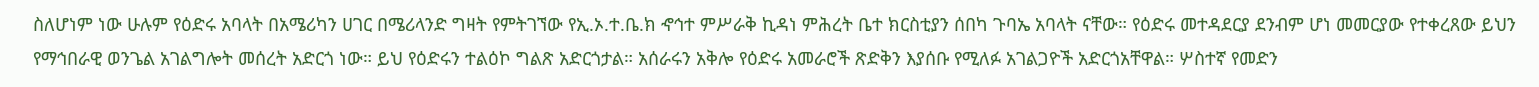ስለሆነም ነው ሁሉም የዕድሩ አባላት በአሜሪካን ሀገር በሜሪላንድ ግዛት የምትገኘው የኢ.ኦ.ተ.ቤ.ክ ኆኅተ ምሥራቅ ኪዳነ ምሕረት ቤተ ክርስቲያን ሰበካ ጉባኤ አባላት ናቸው። የዕድሩ መተዳደርያ ደንብም ሆነ መመርያው የተቀረጸው ይህን የማኅበራዊ ወንጌል አገልግሎት መሰረት አድርጎ ነው። ይህ የዕድሩን ተልዕኮ ግልጽ አድርጎታል። አሰራሩን አቅሎ የዕድሩ አመራሮች ጽድቅን እያሰቡ የሚለፉ አገልጋዮች አድርጎአቸዋል። ሦስተኛ የመድን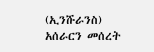(ኢንሹራንስ) አሰራርን መሰረት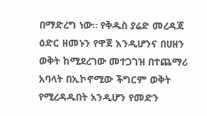በማድረግ ነው። የቅዱስ ያሬድ መረዳጃ ዕድር ዘመኑን የዋጀ እንዲሆንና በሀዘን ወቅት ከሚደረገው መተጋገዝ በተጨማሪ አባላት በኢኮኖሚው ችግርም ወቅት የሚረዳዱበት አንዲሆን የመድን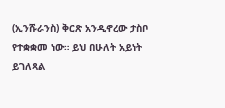(ኢንሹራንስ) ቅርጽ አንዲኖረው ታስቦ የተቋቋመ ነው። ይህ በሁለት አይነት ይገለጻል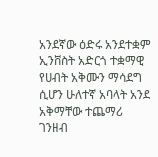አንደኛው ዕድሩ አንደተቋም ኢንቨስት አድርጎ ተቋማዊ የሀብት አቅሙን ማሳደግ ሲሆን ሁለተኛ አባላት አንደ አቅማቸው ተጨማሪ ገንዘብ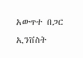አውጥተ በጋር ኢንቨስት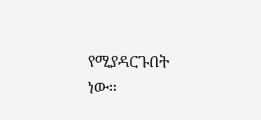የሚያዳርጉበት ነው።